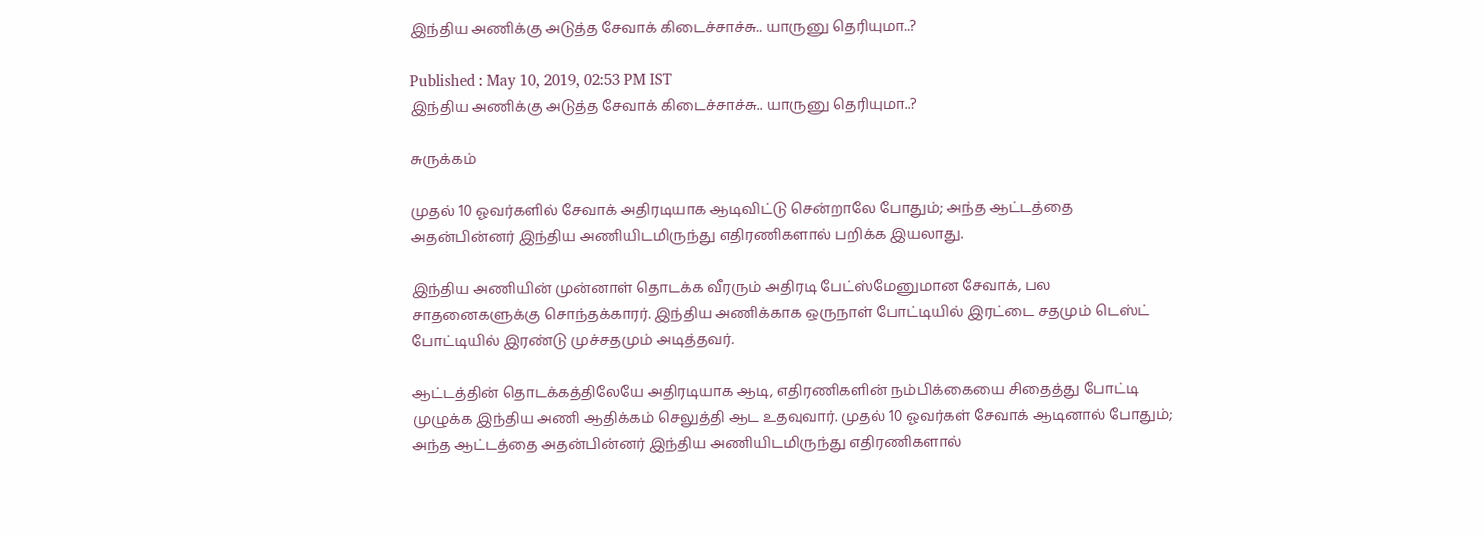இந்திய அணிக்கு அடுத்த சேவாக் கிடைச்சாச்சு.. யாருனு தெரியுமா..?

Published : May 10, 2019, 02:53 PM IST
இந்திய அணிக்கு அடுத்த சேவாக் கிடைச்சாச்சு.. யாருனு தெரியுமா..?

சுருக்கம்

முதல் 10 ஓவர்களில் சேவாக் அதிரடியாக ஆடிவிட்டு சென்றாலே போதும்; அந்த ஆட்டத்தை அதன்பின்னர் இந்திய அணியிடமிருந்து எதிரணிகளால் பறிக்க இயலாது.

இந்திய அணியின் முன்னாள் தொடக்க வீரரும் அதிரடி பேட்ஸ்மேனுமான சேவாக், பல சாதனைகளுக்கு சொந்தக்காரர். இந்திய அணிக்காக ஒருநாள் போட்டியில் இரட்டை சதமும் டெஸ்ட் போட்டியில் இரண்டு முச்சதமும் அடித்தவர்.

ஆட்டத்தின் தொடக்கத்திலேயே அதிரடியாக ஆடி, எதிரணிகளின் நம்பிக்கையை சிதைத்து போட்டி முழுக்க இந்திய அணி ஆதிக்கம் செலுத்தி ஆட உதவுவார். முதல் 10 ஓவர்கள் சேவாக் ஆடினால் போதும்; அந்த ஆட்டத்தை அதன்பின்னர் இந்திய அணியிடமிருந்து எதிரணிகளால்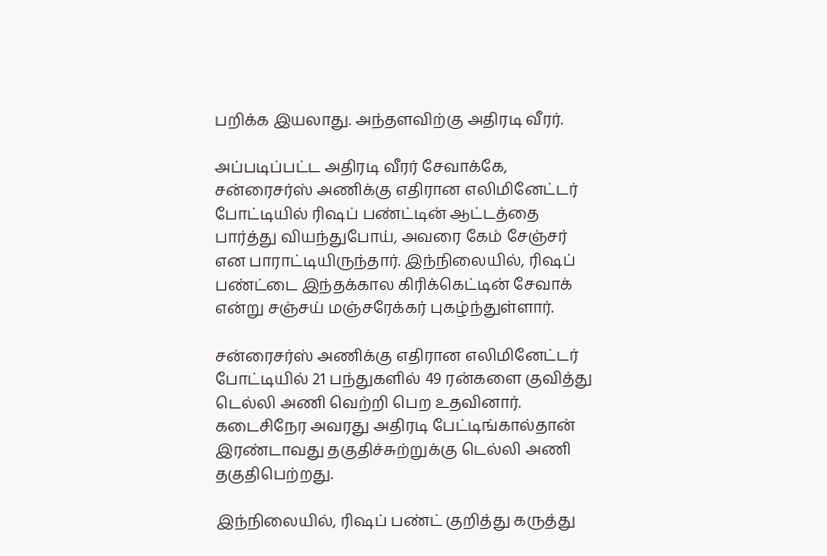பறிக்க இயலாது. அந்தளவிற்கு அதிரடி வீரர்.

அப்படிப்பட்ட அதிரடி வீரர் சேவாக்கே, சன்ரைசர்ஸ் அணிக்கு எதிரான எலிமினேட்டர் போட்டியில் ரிஷப் பண்ட்டின் ஆட்டத்தை பார்த்து வியந்துபோய், அவரை கேம் சேஞ்சர் என பாராட்டியிருந்தார். இந்நிலையில், ரிஷப் பண்ட்டை இந்தக்கால கிரிக்கெட்டின் சேவாக் என்று சஞ்சய் மஞ்சரேக்கர் புகழ்ந்துள்ளார்.

சன்ரைசர்ஸ் அணிக்கு எதிரான எலிமினேட்டர் போட்டியில் 21 பந்துகளில் 49 ரன்களை குவித்து டெல்லி அணி வெற்றி பெற உதவினார். கடைசிநேர அவரது அதிரடி பேட்டிங்கால்தான் இரண்டாவது தகுதிச்சுற்றுக்கு டெல்லி அணி தகுதிபெற்றது.

இந்நிலையில், ரிஷப் பண்ட் குறித்து கருத்து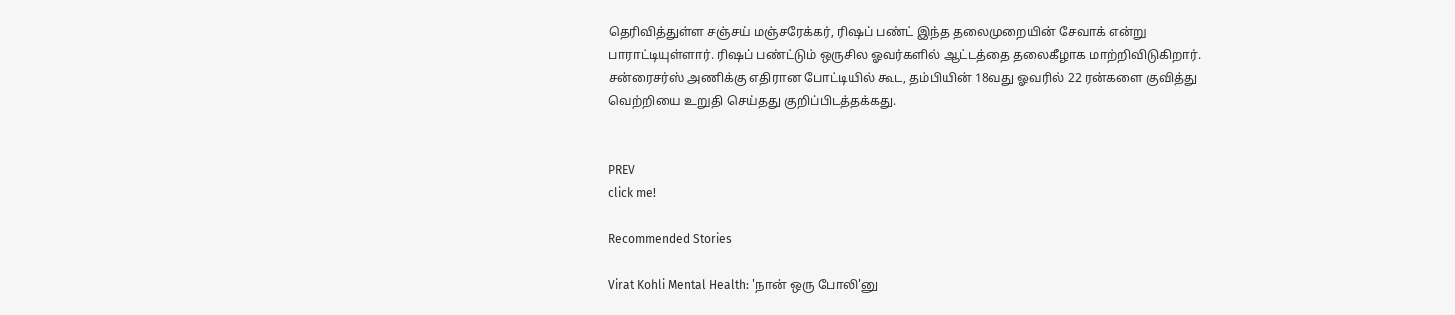தெரிவித்துள்ள சஞ்சய் மஞ்சரேக்கர், ரிஷப் பண்ட் இந்த தலைமுறையின் சேவாக் என்று பாராட்டியுள்ளார். ரிஷப் பண்ட்டும் ஒருசில ஓவர்களில் ஆட்டத்தை தலைகீழாக மாற்றிவிடுகிறார். சன்ரைசர்ஸ் அணிக்கு எதிரான போட்டியில் கூட, தம்பியின் 18வது ஓவரில் 22 ரன்களை குவித்து வெற்றியை உறுதி செய்தது குறிப்பிடத்தக்கது.


PREV
click me!

Recommended Stories

Virat Kohli Mental Health: 'நான் ஒரு போலி'னு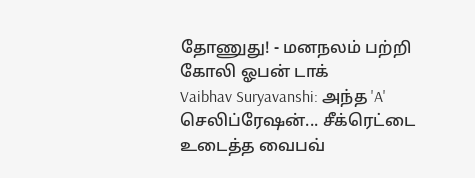தோணுது! - மனநலம் பற்றி கோலி ஓபன் டாக்
Vaibhav Suryavanshi: அந்த 'A' செலிப்ரேஷன்... சீக்ரெட்டை உடைத்த வைபவ்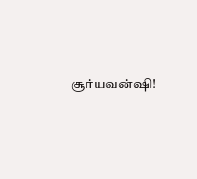சூர்யவன்ஷி!